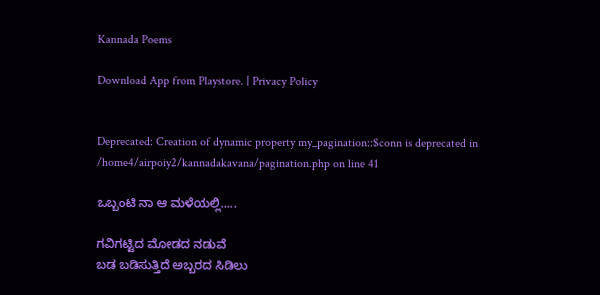Kannada Poems

Download App from Playstore. | Privacy Policy


Deprecated: Creation of dynamic property my_pagination::$conn is deprecated in /home4/airpoiy2/kannadakavana/pagination.php on line 41

ಒಬ್ಬಂಟಿ ನಾ ಆ ಮಳೆಯಲ್ಲಿ.....

ಗವಿಗಟ್ಟಿದ ಮೋಡದ ನಡುವೆ
ಬಡ ಬಡಿಸುತ್ತಿದೆ ಅಬ್ಬರದ ಸಿಡಿಲು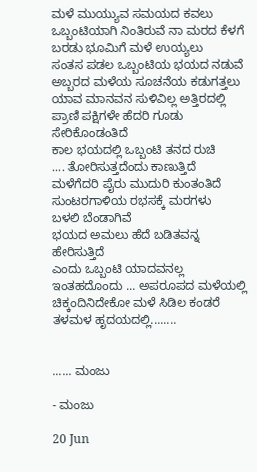ಮಳೆ ಮುಯ್ಯುವ ಸಮಯದ ಕವಲು
ಒಬ್ಬಂಟಿಯಾಗಿ ನಿಂತಿರುವೆ ನಾ ಮರದ ಕೆಳಗೆ
ಬರಡು ಭೂಮಿಗೆ ಮಳೆ ಉಯ್ಯಲು
ಸಂತಸ ಪಡಲ ಒಬ್ಬಂಟಿಯ ಭಯದ ನಡುವೆ
ಅಬ್ಬರದ ಮಳೆಯ ಸೂಚನೆಯ ಕಡುಗತ್ತಲು
ಯಾವ ಮಾನವನ ಸುಳಿವಿಲ್ಲ ಅತ್ತಿರದಲ್ಲಿ
ಪ್ರಾಣಿ ಪಕ್ಷಿಗಳೇ ಹೆದರಿ ಗೂಡು ಸೇರಿಕೊಂಡಂತಿದೆ
ಕಾಲ ಭಯದಲ್ಲಿ ಒಬ್ಬಂಟಿ ತನದ ರುಚಿ
.... ತೋರಿಸುತ್ತದೆಂದು ಕಾಣುತ್ತಿದೆ
ಮಳೆಗೆದರಿ ಪೈರು ಮುದುರಿ ಕುಂತಂತಿದೆ
ಸುಂಟರಗಾಳಿಯ ರಭಸಕ್ಕೆ ಮರಗಳು
ಬಳಲಿ ಬೆಂಡಾಗಿವೆ
ಭಯದ ಅಮಲು ಹೆದೆ ಬಡಿತವನ್ನ ಹೇರಿಸುತ್ತಿದೆ
ಎಂದು ಒಬ್ಬಂಟಿ ಯಾದವನಲ್ಲ
ಇಂತಹದೊಂದು ... ಅಪರೂಪದ ಮಳೆಯಲ್ಲಿ
ಚಿಕ್ಕಂದಿನಿದೇಕೋ ಮಳೆ ಸಿಡಿಲ ಕಂಡರೆ
ತಳಮಳ ಹೃದಯದಲ್ಲಿ........


...... ಮಂಜು

- ಮಂಜು

20 Jun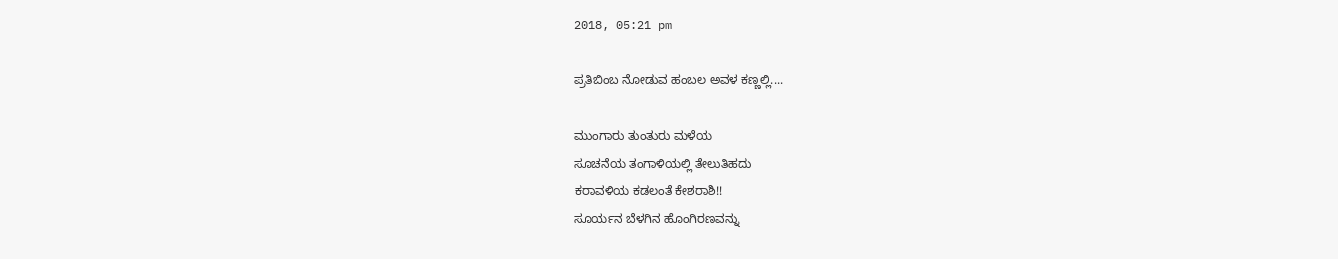2018, 05:21 pm

ಪ್ರತಿಬಿಂಬ ನೋಡುವ ಹಂಬಲ ಅವಳ ಕಣ್ಣಲ್ಲಿ....

ಮುಂಗಾರು ತುಂತುರು ಮಳೆಯ
ಸೂಚನೆಯ ತಂಗಾಳಿಯಲ್ಲಿ ತೇಲುತಿಹದು
ಕರಾವಳಿಯ ಕಡಲಂತೆ ಕೇಶರಾಶಿ!!
ಸೂರ್ಯನ ಬೆಳಗಿನ ಹೊಂಗಿರಣವನ್ನು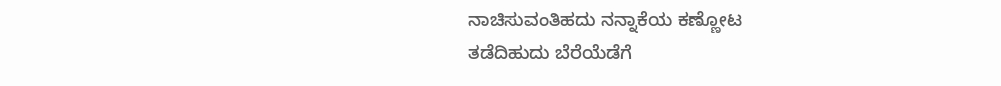ನಾಚಿಸುವಂತಿಹದು ನನ್ನಾಕೆಯ ಕಣ್ಣೋಟ
ತಡೆದಿಹುದು ಬೆರೆಯೆಡೆಗೆ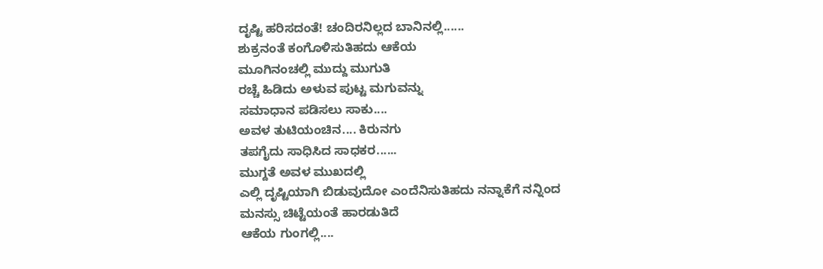ದೃಷ್ಟಿ ಹರಿಸದಂತೆ! ಚಂದಿರನಿಲ್ಲದ ಬಾನಿನಲ್ಲಿ......
ಶುಕ್ರನಂತೆ ಕಂಗೊಳಿಸುತಿಹದು ಆಕೆಯ
ಮೂಗಿನಂಚಲ್ಲಿ ಮುದ್ದು ಮುಗುತಿ
ರಚ್ಚೆ ಹಿಡಿದು ಅಳುವ ಪುಟ್ಟ ಮಗುವನ್ನು
ಸಮಾಧಾನ ಪಡಿಸಲು ಸಾಕು....
ಅವಳ ತುಟಿಯಂಚಿನ.... ಕಿರುನಗು
ತಪಗೈದು ಸಾಧಿಸಿದ ಸಾಧಕರ......
ಮುಗ್ದತೆ ಅವಳ ಮುಖದಲ್ಲಿ
ಎಲ್ಲಿ ದೃಷ್ಟಿಯಾಗಿ ಬಿಡುವುದೋ ಎಂದೆನಿಸುತಿಹದು ನನ್ನಾಕೆಗೆ ನನ್ನಿಂದ
ಮನಸ್ಸು ಚಿಟ್ಟೆಯಂತೆ ಹಾರಡುತಿದೆ
ಆಕೆಯ ಗುಂಗಲ್ಲಿ....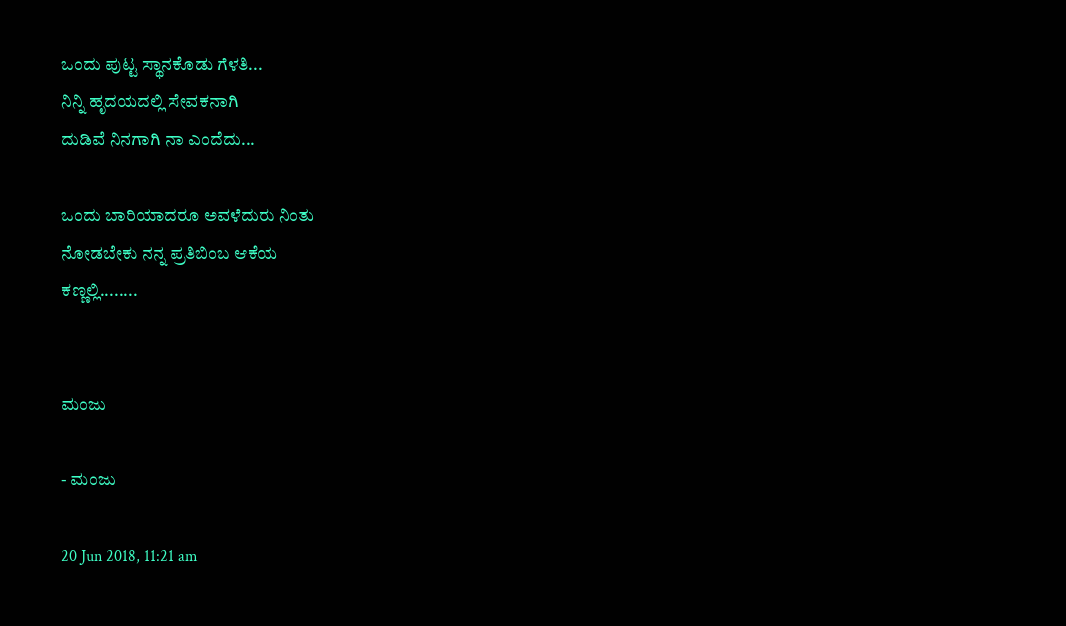ಒಂದು ಪುಟ್ಟ ಸ್ಥಾನಕೊಡು ಗೆಳತಿ...
ನಿನ್ನಿ ಹೃದಯದಲ್ಲಿ ಸೇವಕನಾಗಿ
ದುಡಿವೆ ನಿನಗಾಗಿ ನಾ ಎಂದೆದು...

ಒಂದು ಬಾರಿಯಾದರೂ ಅವಳೆದುರು ನಿಂತು
ನೋಡಬೇಕು ನನ್ನ ಪ್ರತಿಬಿಂಬ ಆಕೆಯ
ಕಣ್ಣಲ್ಲಿ........


ಮಂಜು

- ಮಂಜು

20 Jun 2018, 11:21 am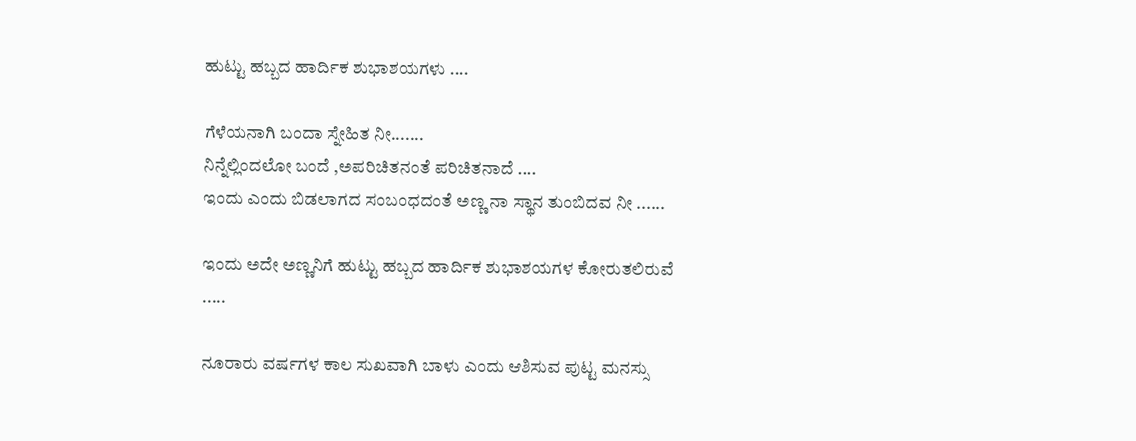ಹುಟ್ಟು ಹಬ್ಬದ ಹಾರ್ದಿಕ ಶುಭಾಶಯಗಳು ....

ಗೆಳೆಯನಾಗಿ ಬಂದಾ ಸ್ನೇಹಿತ ನೀ.......
ನಿನ್ನೆಲ್ಲಿಂದಲೋ ಬಂದೆ ,ಅಪರಿಚಿತನಂತೆ ಪರಿಚಿತನಾದೆ ....
ಇಂದು ಎಂದು ಬಿಡಲಾಗದ ಸಂಬಂಧದಂತೆ ಅಣ್ಣ ನಾ ಸ್ಥಾನ ತುಂಬಿದವ ನೀ ......

ಇಂದು ಅದೇ ಅಣ್ಣನಿಗೆ ಹುಟ್ಟು ಹಬ್ಬದ ಹಾರ್ದಿಕ ಶುಭಾಶಯಗಳ ಕೋರುತಲಿರುವೆ .....

ನೂರಾರು ವರ್ಷಗಳ ಕಾಲ ಸುಖವಾಗಿ ಬಾಳು ಎಂದು ಆಶಿಸುವ ಪುಟ್ಟ ಮನಸ್ಸು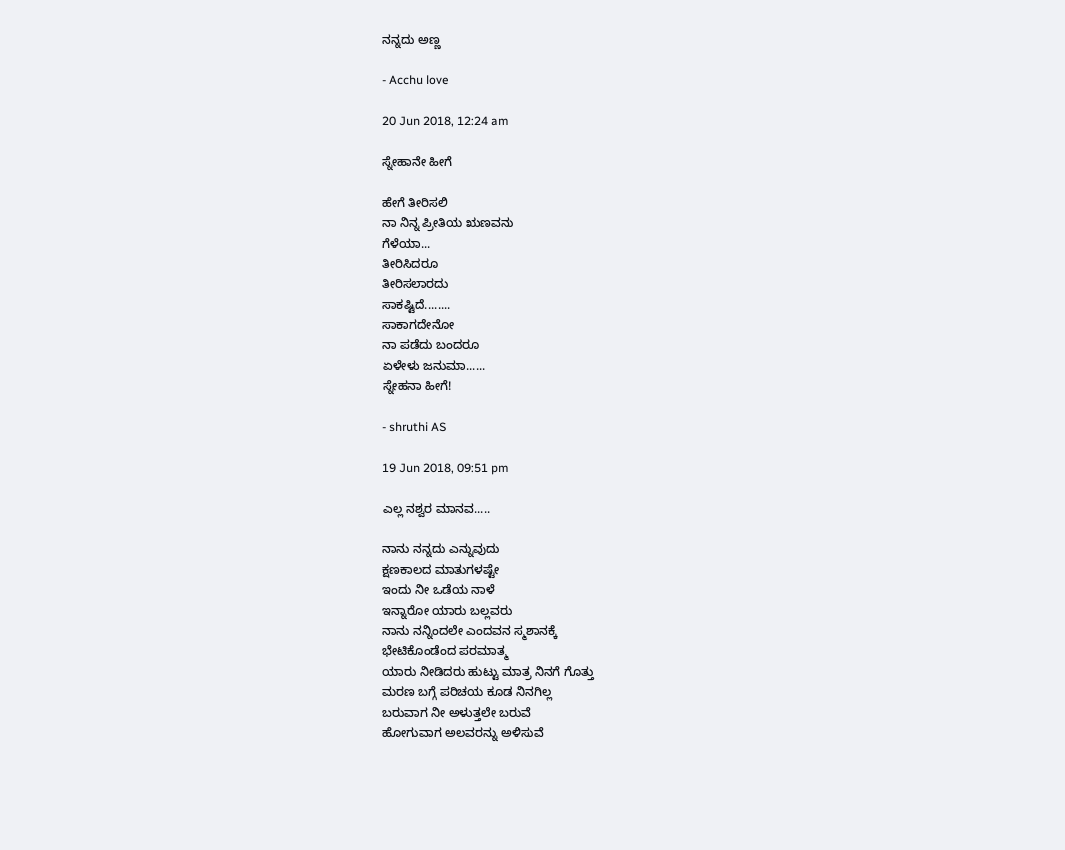ನನ್ನದು ಅಣ್ಣ

- Acchu love

20 Jun 2018, 12:24 am

ಸ್ನೇಹಾನೇ ಹೀಗೆ

ಹೇಗೆ ತೀರಿಸಲಿ
ನಾ ನಿನ್ನ ಪ್ರೀತಿಯ ಋಣವನು
ಗೆಳೆಯಾ...
ತೀರಿಸಿದರೂ
ತೀರಿಸಲಾರದು
ಸಾಕಷ್ಟಿದೆ........
ಸಾಕಾಗದೇನೋ
ನಾ ಪಡೆದು ಬಂದರೂ
ಏಳೇಳು ಜನುಮಾ......
ಸ್ನೇಹನಾ ಹೀಗೆ!

- shruthi AS

19 Jun 2018, 09:51 pm

ಎಲ್ಲ ನಶ್ವರ ಮಾನವ.....

ನಾನು ನನ್ನದು ಎನ್ನುವುದು
ಕ್ಷಣಕಾಲದ ಮಾತುಗಳಷ್ಟೇ
ಇಂದು ನೀ ಒಡೆಯ ನಾಳೆ
ಇನ್ನಾರೋ ಯಾರು ಬಲ್ಲವರು
ನಾನು ನನ್ನಿಂದಲೇ ಎಂದವನ ಸ್ಮಶಾನಕ್ಕೆ
ಭೇಟಿಕೊಂಡೆಂದ ಪರಮಾತ್ಮ
ಯಾರು ನೀಡಿದರು ಹುಟ್ಟು ಮಾತ್ರ ನಿನಗೆ ಗೊತ್ತು
ಮರಣ ಬಗ್ಗೆ ಪರಿಚಯ ಕೂಡ ನಿನಗಿಲ್ಲ
ಬರುವಾಗ ನೀ ಅಳುತ್ತಲೇ ಬರುವೆ
ಹೋಗುವಾಗ ಅಲವರನ್ನು ಅಳಿಸುವೆ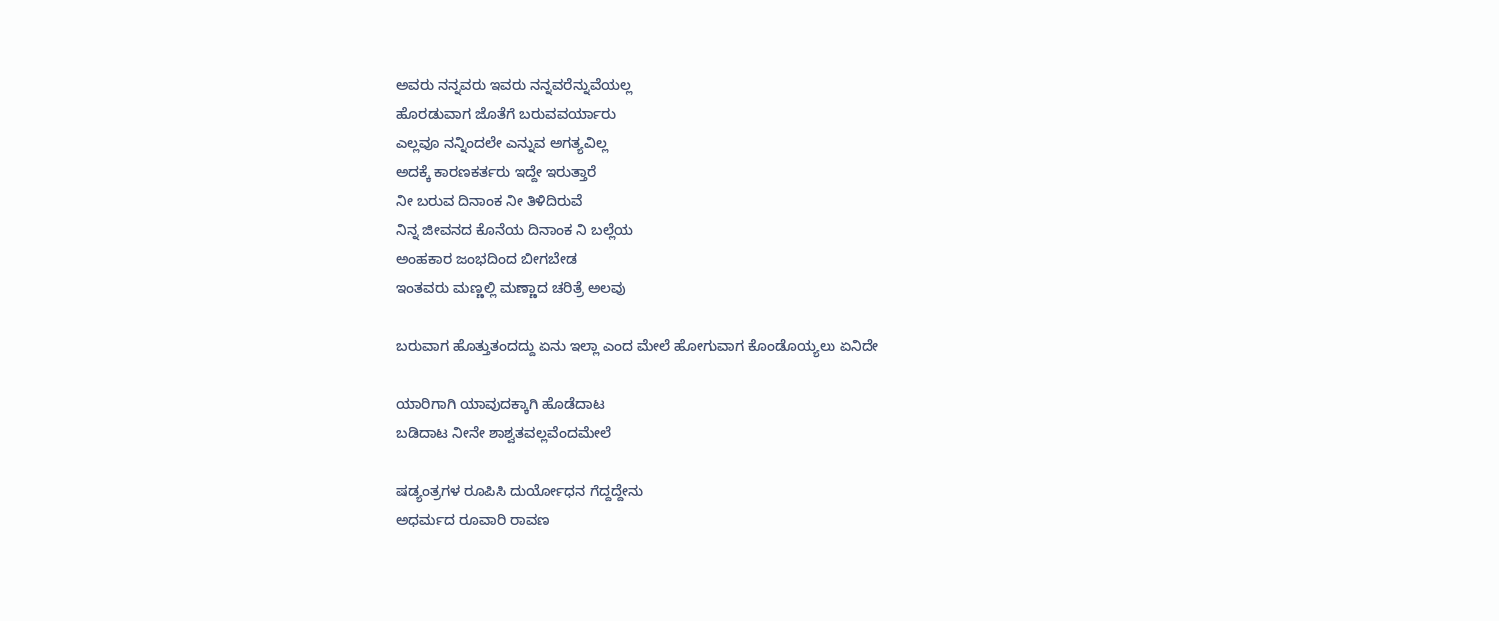ಅವರು ನನ್ನವರು ಇವರು ನನ್ನವರೆನ್ನುವೆಯಲ್ಲ
ಹೊರಡುವಾಗ ಜೊತೆಗೆ ಬರುವವರ್ಯಾರು
ಎಲ್ಲವೂ ನನ್ನಿಂದಲೇ ಎನ್ನುವ ಅಗತ್ಯವಿಲ್ಲ
ಅದಕ್ಕೆ ಕಾರಣಕರ್ತರು ಇದ್ದೇ ಇರುತ್ತಾರೆ
ನೀ ಬರುವ ದಿನಾಂಕ ನೀ ತಿಳಿದಿರುವೆ
ನಿನ್ನ ಜೀವನದ ಕೊನೆಯ ದಿನಾಂಕ ನಿ ಬಲ್ಲೆಯ
ಅಂಹಕಾರ ಜಂಭದಿಂದ ಬೀಗಬೇಡ
ಇಂತವರು ಮಣ್ಣಲ್ಲಿ ಮಣ್ಣಾದ ಚರಿತ್ರೆ ಅಲವು

ಬರುವಾಗ ಹೊತ್ತುತಂದದ್ದು ಏನು ಇಲ್ಲಾ ಎಂದ ಮೇಲೆ ಹೋಗುವಾಗ ಕೊಂಡೊಯ್ಯಲು ಏನಿದೇ

ಯಾರಿಗಾಗಿ ಯಾವುದಕ್ಕಾಗಿ ಹೊಡೆದಾಟ
ಬಡಿದಾಟ ನೀನೇ ಶಾಶ್ವತವಲ್ಲವೆಂದಮೇಲೆ

ಷಡ್ಯಂತ್ರಗಳ ರೂಪಿಸಿ ದುರ್ಯೋಧನ ಗೆದ್ದದ್ದೇನು
ಅಧರ್ಮದ ರೂವಾರಿ ರಾವಣ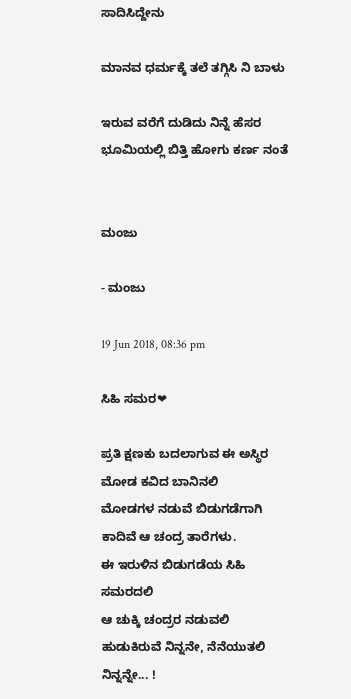ಸಾದಿಸಿದ್ದೇನು

ಮಾನವ ಧರ್ಮಕ್ಕೆ ತಲೆ ತಗ್ಗಿಸಿ ನಿ ಬಾಳು

ಇರುವ ವರೆಗೆ ದುಡಿದು ನಿನ್ನೆ ಹೆಸರ
ಭೂಮಿಯಲ್ಲಿ ಬಿತ್ತಿ ಹೋಗು ಕರ್ಣ ನಂತೆ


ಮಂಜು

- ಮಂಜು

19 Jun 2018, 08:36 pm

ಸಿಹಿ ಸಮರ❤

ಪ್ರತಿ ಕ್ಷಣಕು ಬದಲಾಗುವ ಈ ಅಸ್ಥಿರ ಮೋಡ ಕವಿದ ಬಾನಿನಲಿ
ಮೋಡಗಳ ನಡುವೆ ಬಿಡುಗಡೆಗಾಗಿ ಕಾದಿವೆ ಆ ಚಂದ್ರ ತಾರೆಗಳು.
ಈ ಇರುಳಿನ ಬಿಡುಗಡೆಯ ಸಿಹಿ ಸಮರದಲಿ
ಆ ಚುಕ್ಕಿ ಚಂದ್ರರ ನಡುವಲಿ ಹುಡುಕಿರುವೆ ನಿನ್ನನೇ, ನೆನೆಯುತಲಿ ನಿನ್ನನ್ನೇ... !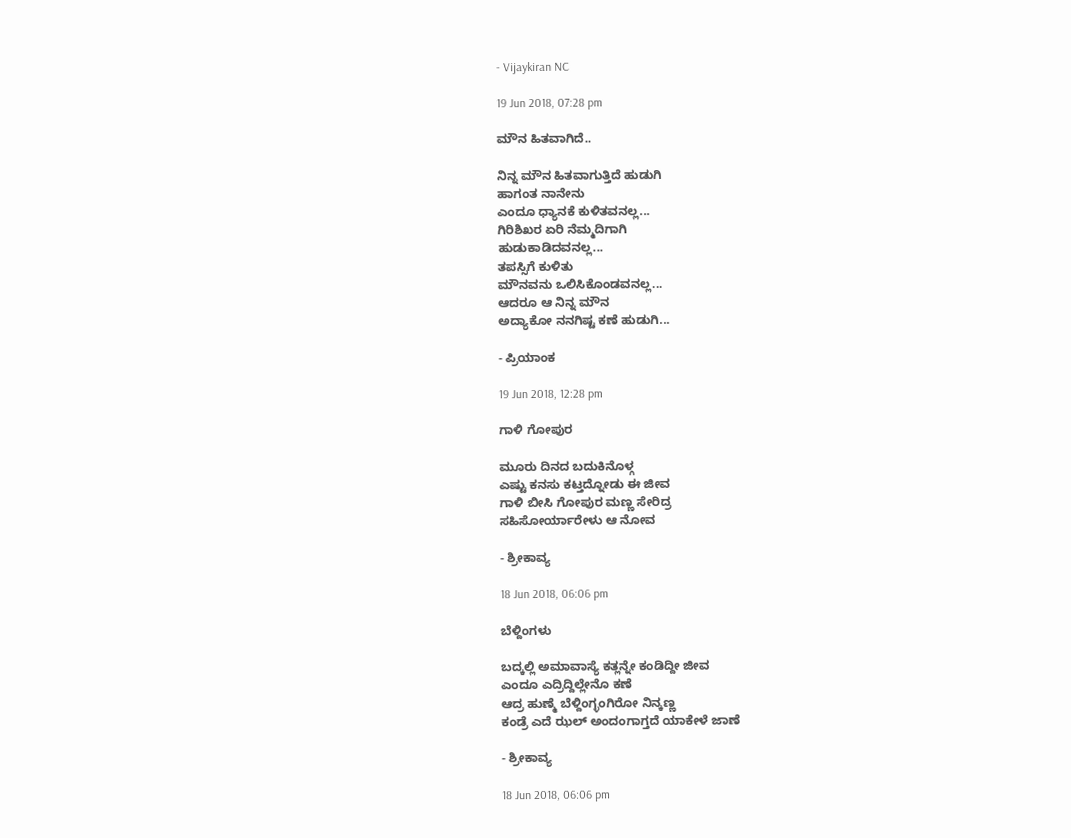- Vijaykiran NC

19 Jun 2018, 07:28 pm

ಮೌನ ಹಿತವಾಗಿದೆ..

ನಿನ್ನ ಮೌನ ಹಿತವಾಗುತ್ತಿದೆ ಹುಡುಗಿ
ಹಾಗಂತ ನಾನೇನು
ಎಂದೂ ಧ್ಯಾನಕೆ ಕುಳಿತವನಲ್ಲ...
ಗಿರಿಶಿಖರ ಏರಿ ನೆಮ್ಮದಿಗಾಗಿ
ಹುಡುಕಾಡಿದವನಲ್ಲ...
ತಪಸ್ಸಿಗೆ ಕುಳಿತು
ಮೌನವನು ಒಲಿಸಿಕೊಂಡವನಲ್ಲ...
ಆದರೂ ಆ ನಿನ್ನ ಮೌನ
ಅದ್ಯಾಕೋ ನನಗಿಷ್ಟ ಕಣೆ ಹುಡುಗಿ...

- ಪ್ರಿಯಾಂಕ

19 Jun 2018, 12:28 pm

ಗಾಳಿ ಗೋಪುರ

ಮೂರು ದಿನದ ಬದುಕಿನೊಳ್ಗ
ಎಷ್ಟು ಕನಸು ಕಟ್ತದ್ನೋಡು ಈ ಜೀವ
ಗಾಳಿ ಬೀಸಿ ಗೋಪುರ ಮಣ್ಣ ಸೇರಿದ್ರ
ಸಹಿಸೋರ್ಯಾರೇಳು ಆ ನೋವ

- ಶ್ರೀಕಾವ್ಯ

18 Jun 2018, 06:06 pm

ಬೆಳ್ದಿಂಗಳು

ಬದ್ಕಲ್ಲಿ ಅಮಾವಾಸ್ಯೆ ಕತ್ಲನ್ನೇ ಕಂಡಿದ್ದೀ ಜೀವ
ಎಂದೂ ಎದ್ರಿದ್ದಿಲ್ಲೇನೊ ಕಣೆ
ಆದ್ರ ಹುಣ್ಮೆ ಬೆಳ್ದಿಂಗ್ಳಂಗಿರೋ ನಿನ್ಕಣ್ಣ
ಕಂಡ್ರೆ ಎದೆ ಝಲ್ ಅಂದಂಗಾಗ್ತದೆ ಯಾಕೇಳೆ ಜಾಣೆ

- ಶ್ರೀಕಾವ್ಯ

18 Jun 2018, 06:06 pm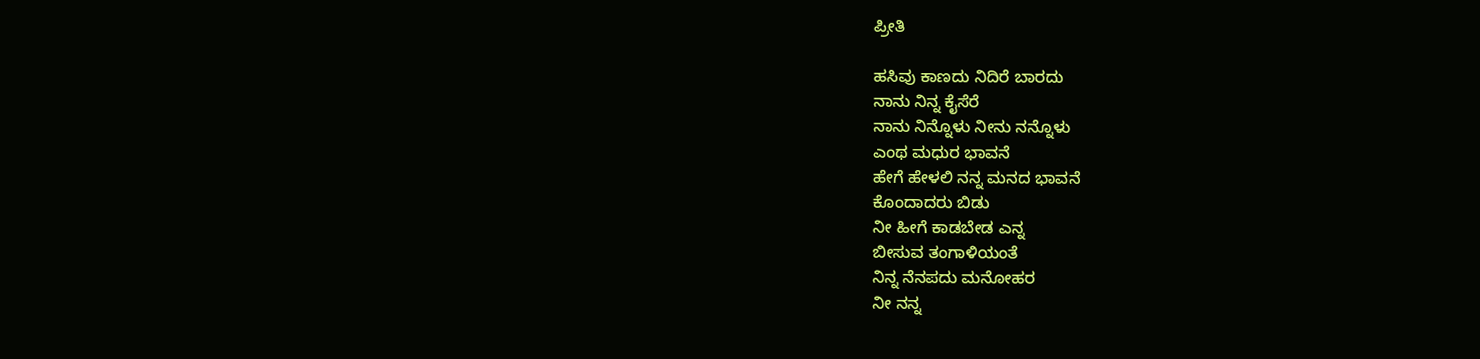ಪ್ರೀತಿ

ಹಸಿವು ಕಾಣದು ನಿದಿರೆ ಬಾರದು
ನಾನು ನಿನ್ನ ಕೈಸೆರೆ
ನಾನು ನಿನ್ನೊಳು ನೀನು ನನ್ನೊಳು
ಎಂಥ ಮಧುರ ಭಾವನೆ
ಹೇಗೆ ಹೇಳಲಿ ನನ್ನ ಮನದ ಭಾವನೆ
ಕೊಂದಾದರು ಬಿಡು
ನೀ ಹೀಗೆ ಕಾಡಬೇಡ ಎನ್ನ
ಬೀಸುವ ತಂಗಾಳಿಯಂತೆ
ನಿನ್ನ ನೆನಪದು ಮನೋಹರ
ನೀ ನನ್ನ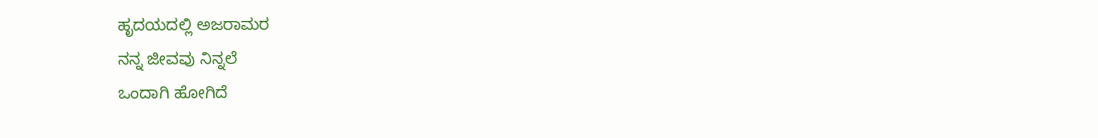ಹೃದಯದಲ್ಲಿ ಅಜರಾಮರ
ನನ್ನ ಜೀವವು ನಿನ್ನಲೆ
ಒಂದಾಗಿ ಹೋಗಿದೆ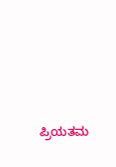ಪ್ರಿಯತಮ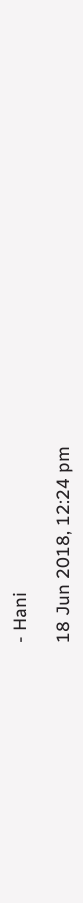- Hani

18 Jun 2018, 12:24 pm